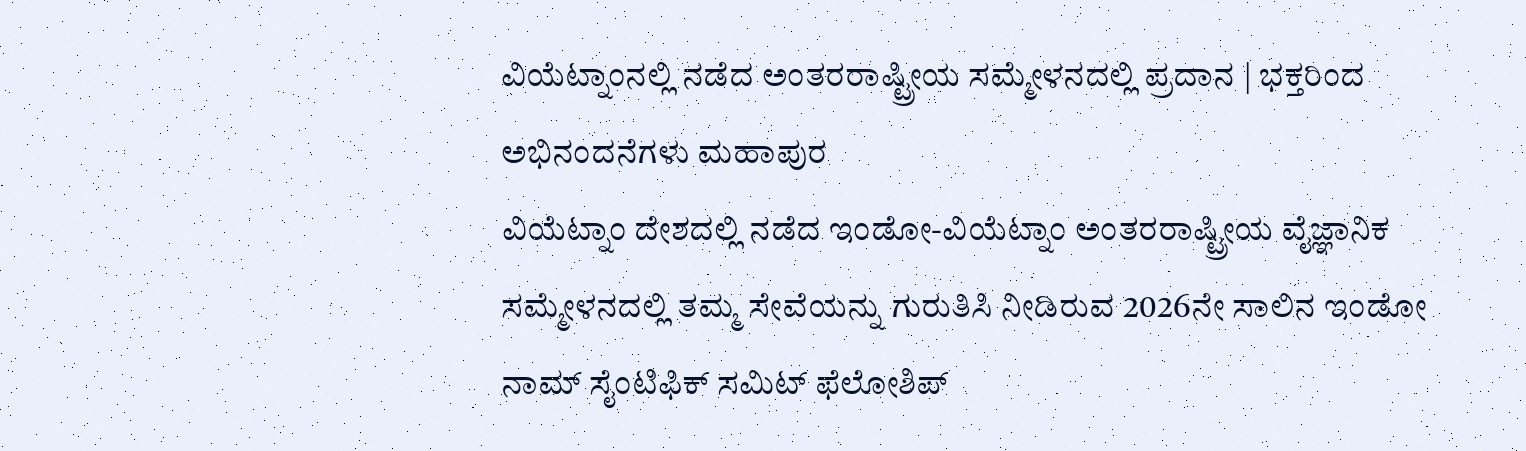ವಿಯೆಟ್ನಾಂನಲ್ಲಿ ನಡೆದ ಅಂತರರಾಷ್ಟ್ರೀಯ ಸಮ್ಮೇಳನದಲ್ಲಿ ಪ್ರದಾನ | ಭಕ್ತರಿಂದ ಅಭಿನಂದನೆಗಳು ಮಹಾಪುರ
ವಿಯೆಟ್ನಾಂ ದೇಶದಲ್ಲಿ ನಡೆದ ಇಂಡೋ-ವಿಯೆಟ್ನಾಂ ಅಂತರರಾಷ್ಟ್ರೀಯ ವೈಜ್ಞಾನಿಕ ಸಮ್ಮೇಳನದಲ್ಲಿ ತಮ್ಮ ಸೇವೆಯನ್ನು ಗುರುತಿಸಿ ನೀಡಿರುವ 2026ನೇ ಸಾಲಿನ ಇಂಡೋ ನಾಮ್ ಸೈಂಟಿಫಿಕ್ ಸಮಿಟ್ ಫೆಲೋಶಿಪ್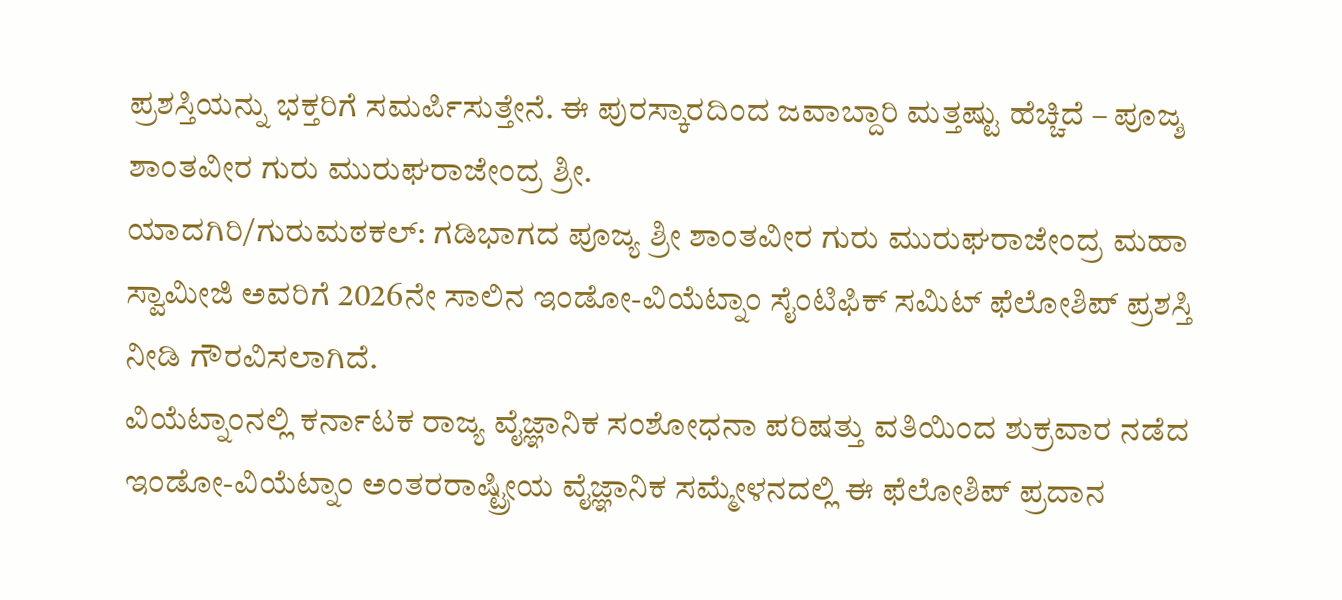ಪ್ರಶಸ್ತಿಯನ್ನು ಭಕ್ತರಿಗೆ ಸಮರ್ಪಿಸುತ್ತೇನೆ. ಈ ಪುರಸ್ಕಾರದಿಂದ ಜವಾಬ್ದಾರಿ ಮತ್ತಷ್ಟು ಹೆಚ್ಚಿದೆ – ಪೂಜ್ಶ ಶಾಂತವೀರ ಗುರು ಮುರುಘರಾಜೇಂದ್ರ ಶ್ರೀ.
ಯಾದಗಿರಿ/ಗುರುಮಠಕಲ್: ಗಡಿಭಾಗದ ಪೂಜ್ಯ ಶ್ರೀ ಶಾಂತವೀರ ಗುರು ಮುರುಘರಾಜೇಂದ್ರ ಮಹಾ ಸ್ವಾಮೀಜಿ ಅವರಿಗೆ 2026ನೇ ಸಾಲಿನ ಇಂಡೋ-ವಿಯೆಟ್ನಾಂ ಸೈಂಟಿಫಿಕ್ ಸಮಿಟ್ ಫೆಲೋಶಿಪ್ ಪ್ರಶಸ್ತಿ ನೀಡಿ ಗೌರವಿಸಲಾಗಿದೆ.
ವಿಯೆಟ್ನಾಂನಲ್ಲಿ ಕರ್ನಾಟಕ ರಾಜ್ಯ ವೈಜ್ಞಾನಿಕ ಸಂಶೋಧನಾ ಪರಿಷತ್ತು ವತಿಯಿಂದ ಶುಕ್ರವಾರ ನಡೆದ ಇಂಡೋ-ವಿಯೆಟ್ನಾಂ ಅಂತರರಾಷ್ಟ್ರೀಯ ವೈಜ್ಞಾನಿಕ ಸಮ್ಮೇಳನದಲ್ಲಿ ಈ ಫೆಲೋಶಿಪ್ ಪ್ರದಾನ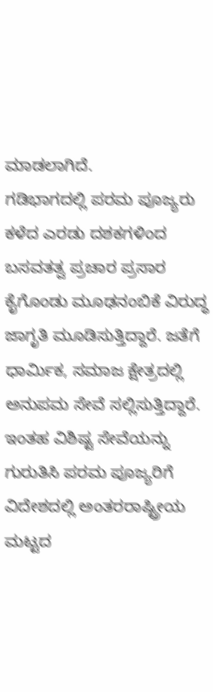ಮಾಡಲಾಗಿದೆ.
ಗಡಿಭಾಗದಲ್ಲಿ ಪರಮ ಪೂಜ್ಯರು ಕಳೆದ ಎರಡು ದಶಕಗಳಿಂದ ಬಸವತತ್ವ ಪ್ರಚಾರ ಪ್ರಸಾರ ಕೈಗೊಂಡು ಮೂಢನಂಬಿಕೆ ವಿರುದ್ಧ ಜಾಗೃತಿ ಮೂಡಿಸುತ್ತಿದ್ದಾರೆ. ಜತೆಗೆ ಧಾರ್ಮಿಕ, ಸಮಾಜ ಕ್ಷೇತ್ರದಲ್ಲಿ ಅನುಪಮ ಸೇವೆ ಸಲ್ಲಿಸುತ್ತಿದ್ದಾರೆ. ಇಂತಹ ವಿಶಿಷ್ಟ ಸೇವೆಯನ್ನು ಗುರುತಿಸಿ ಪರಮ ಪೂಜ್ಯರಿಗೆ ವಿದೇಶದಲ್ಲಿ ಅಂತರರಾಷ್ಟ್ರೀಯ ಮಟ್ಟದ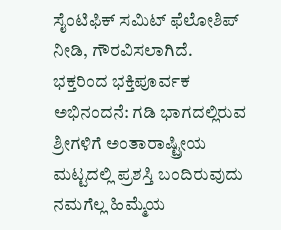ಸೈಂಟಿಫಿಕ್ ಸಮಿಟ್ ಫೆಲೋಶಿಪ್ ನೀಡಿ, ಗೌರವಿಸಲಾಗಿದೆ.
ಭಕ್ತರಿಂದ ಭಕ್ತಿಪೂರ್ವಕ ಅಭಿನಂದನೆ: ಗಡಿ ಭಾಗದಲ್ಲಿರುವ ಶ್ರೀಗಳಿಗೆ ಅಂತಾರಾಷ್ಟ್ರೀಯ ಮಟ್ಟದಲ್ಲಿ ಪ್ರಶಸ್ತಿ ಬಂದಿರುವುದು ನಮಗೆಲ್ಲ ಹಿಮ್ಮೆಯ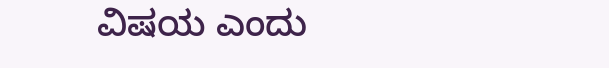ವಿಷಯ ಎಂದು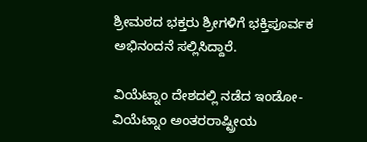ಶ್ರೀಮಠದ ಭಕ್ತರು ಶ್ರೀಗಳಿಗೆ ಭಕ್ತಿಪೂರ್ವಕ ಅಭಿನಂದನೆ ಸಲ್ಲಿಸಿದ್ದಾರೆ.

ವಿಯೆಟ್ನಾಂ ದೇಶದಲ್ಲಿ ನಡೆದ ಇಂಡೋ-ವಿಯೆಟ್ನಾಂ ಅಂತರರಾಷ್ಟ್ರೀಯ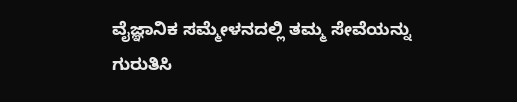ವೈಜ್ಞಾನಿಕ ಸಮ್ಮೇಳನದಲ್ಲಿ ತಮ್ಮ ಸೇವೆಯನ್ನು ಗುರುತಿಸಿ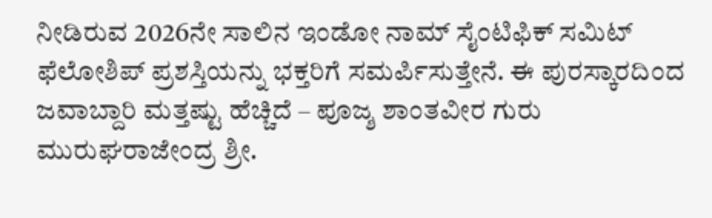ನೀಡಿರುವ 2026ನೇ ಸಾಲಿನ ಇಂಡೋ ನಾಮ್ ಸೈಂಟಿಫಿಕ್ ಸಮಿಟ್ ಫೆಲೋಶಿಪ್ ಪ್ರಶಸ್ತಿಯನ್ನು ಭಕ್ತರಿಗೆ ಸಮರ್ಪಿಸುತ್ತೇನೆ. ಈ ಪುರಸ್ಕಾರದಿಂದ ಜವಾಬ್ದಾರಿ ಮತ್ತಷ್ಟು ಹೆಚ್ಚಿದೆ – ಪೂಜ್ಶ ಶಾಂತವೀರ ಗುರು ಮುರುಘರಾಜೇಂದ್ರ ಶ್ರೀ.